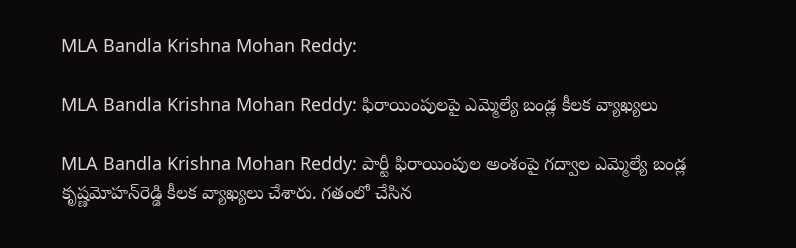MLA Bandla Krishna Mohan Reddy:

MLA Bandla Krishna Mohan Reddy: ఫిరాయింపుల‌పై ఎమ్మెల్యే బండ్ల కీల‌క వ్యాఖ్య‌లు

MLA Bandla Krishna Mohan Reddy: పార్టీ ఫిరాయింపుల అంశంపై గ‌ద్వాల ఎమ్మెల్యే బండ్ల కృష్ణ‌మోహ‌న్‌రెడ్డి కీల‌క వ్యాఖ్య‌లు చేశారు. గ‌తంలో చేసిన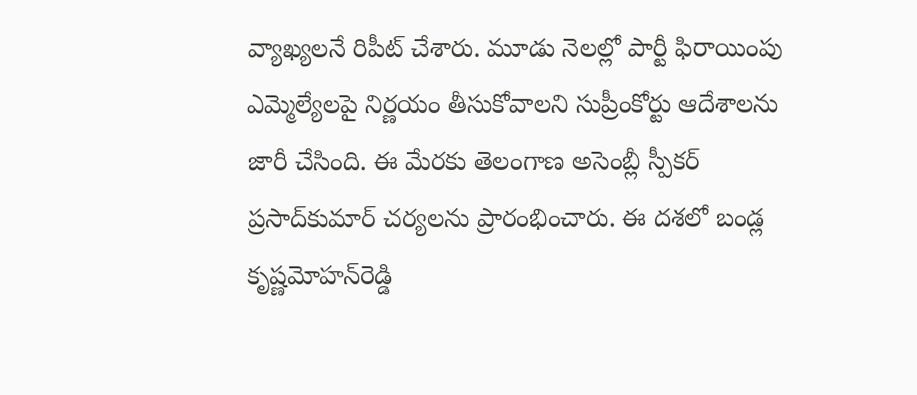వ్యాఖ్య‌ల‌నే రిపీట్ చేశారు. మూడు నెల‌ల్లో పార్టీ ఫిరాయింపు ఎమ్మెల్యేల‌పై నిర్ణ‌యం తీసుకోవాల‌ని సుప్రీంకోర్టు ఆదేశాల‌ను జారీ చేసింది. ఈ మేర‌కు తెలంగాణ అసెంబ్లీ స్పీక‌ర్ ప్ర‌సాద్‌కుమార్ చ‌ర్య‌ల‌ను ప్రారంభించారు. ఈ ద‌శ‌లో బండ్ల కృష్ణ‌మోహ‌న్‌రెడ్డి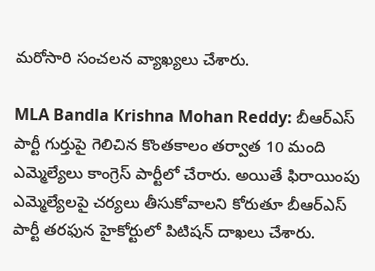మ‌రోసారి సంచ‌ల‌న వ్యాఖ్య‌లు చేశారు.

MLA Bandla Krishna Mohan Reddy: బీఆర్ఎస్ పార్టీ గుర్తుపై గెలిచిన కొంత‌కాలం త‌ర్వాత 10 మంది ఎమ్మెల్యేలు కాంగ్రెస్ పార్టీలో చేరారు. అయితే ఫిరాయింపు ఎమ్మెల్యేల‌పై చ‌ర్య‌లు తీసుకోవాల‌ని కోరుతూ బీఆర్ఎస్ పార్టీ త‌ర‌ఫున హైకోర్టులో పిటిష‌న్ దాఖ‌లు చేశారు.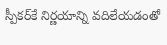స్పీక‌ర్‌కే నిర్ణ‌యాన్ని వ‌దిలేయ‌డంతో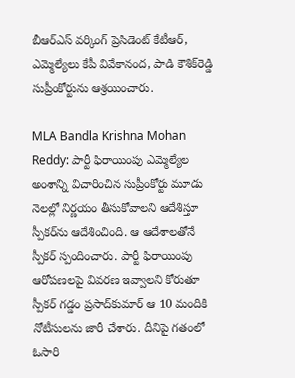బీఆర్ఎస్‌ వ‌ర్కింగ్ ప్రెసిడెంట్ కేటీఆర్‌, ఎమ్మెల్యేలు కేపీ వివేకానంద‌, పాడి కౌశిక్‌రెడ్డి సుప్రీంకోర్టును ఆశ్ర‌యించారు.

MLA Bandla Krishna Mohan Reddy: పార్టీ ఫిరాయింపు ఎమ్మెల్యేల అంశాన్ని విచారించిన సుప్రీంకోర్టు మూడు నెల‌ల్లో నిర్ణ‌యం తీసుకోవాల‌ని ఆదేశిస్తూ స్పీక‌ర్‌ను ఆదేశించింది. ఆ ఆదేశాల‌తోనే స్పీక‌ర్ స్పందించారు. పార్టీ ఫిరాయింపు ఆరోప‌ణ‌ల‌పై వివ‌ర‌ణ ఇవ్వాల‌ని కోరుతూ స్పీక‌ర్ గ‌డ్డం ప్ర‌సాద్‌కుమార్ ఆ 10 మందికి నోటీసుల‌ను జారీ చేశారు. దీనిపై గ‌తంలో ఓసారి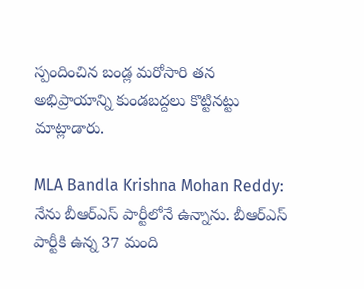స్పందించిన బండ్ల మ‌రోసారి త‌న అభిప్రాయాన్ని కుండ‌బ‌ద్ద‌లు కొట్టిన‌ట్టు మాట్లాడారు.

MLA Bandla Krishna Mohan Reddy: నేను బీఆర్ఎస్ పార్టీలోనే ఉన్నాను. బీఆర్ఎస్ పార్టీకి ఉన్న 37 మంది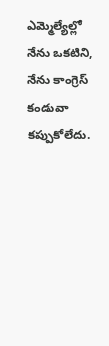ఎమ్మెల్యేల్లో నేను ఒక‌టిని, నేను కాంగ్రెస్ కండువా కప్పుకోలేదు.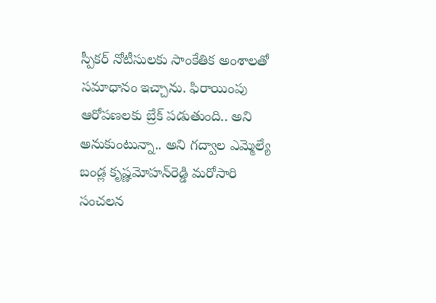స్పీక‌ర్ నోటీసుల‌కు సాంకేతిక అంశాల‌తో స‌మాధానం ఇచ్చాను. ఫిరాయింపు ఆరోప‌ణ‌ల‌కు బ్రేక్ ప‌డుతుంది.. అని అనుకుంటున్నా.. అని గ‌ద్వాల ఎమ్మెల్యే బండ్ల కృష్ణ‌మోహ‌న్‌రెడ్డి మ‌రోసారి సంచ‌ల‌న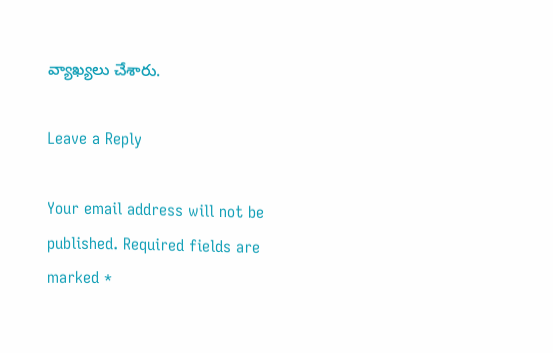వ్యాఖ్య‌లు చేశారు.

Leave a Reply

Your email address will not be published. Required fields are marked *